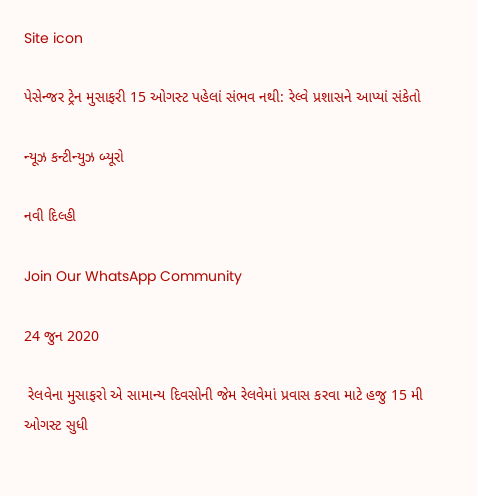Site icon

પેસેન્જર ટ્રેન મુસાફરી 15 ઓગસ્ટ પહેલાં સંભવ નથી: રેલ્વે પ્રશાસને આપ્યાં સંકેતો

ન્યૂઝ કન્ટીન્યુઝ બ્યૂરો

નવી દિલ્હી

Join Our WhatsApp Community

24 જુન 2020

 રેલવેના મુસાફરો એ સામાન્ય દિવસોની જેમ રેલવેમાં પ્રવાસ કરવા માટે હજુ 15 મી ઓગસ્ટ સુધી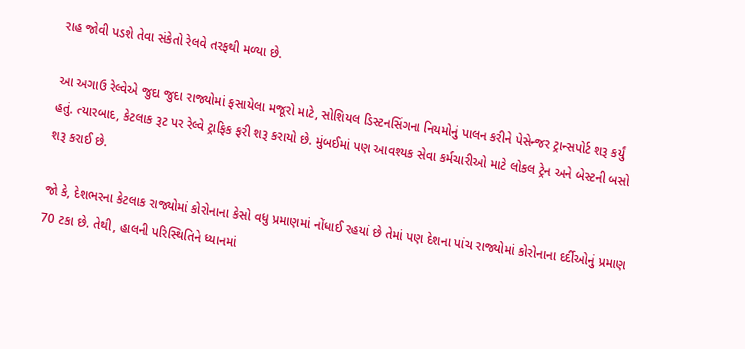રાહ જોવી પડશે તેવા સંકેતો રેલવે તરફથી મળ્યા છે.

આ અગાઉ રેલ્વેએ જુદા જુદા રાજ્યોમાં ફસાયેલા મજૂરો માટે, સોશિયલ ડિસ્ટનસિંગના નિયમોનું પાલન કરીને પેસેન્જર ટ્રાન્સપોર્ટ શરૂ કર્યું હતું. ત્યારબાદ, કેટલાક રૂટ પર રેલ્વે ટ્રાફિક ફરી શરૂ કરાયો છે. મુંબઈમાં પણ આવશ્યક સેવા કર્મચારીઓ માટે લોકલ ટ્રેન અને બેસ્ટની બસો શરૂ કરાઈ છે.

જો કે, દેશભરના કેટલાક રાજ્યોમાં કોરોનાના કેસો વધુ પ્રમાણમાં નોંધાઈ રહયાં છે તેમાં પણ દેશના પાંચ રાજ્યોમાં કોરોનાના દર્દીઓનું પ્રમાણ 70 ટકા છે. તેથી, હાલની પરિસ્થિતિને ધ્યાનમાં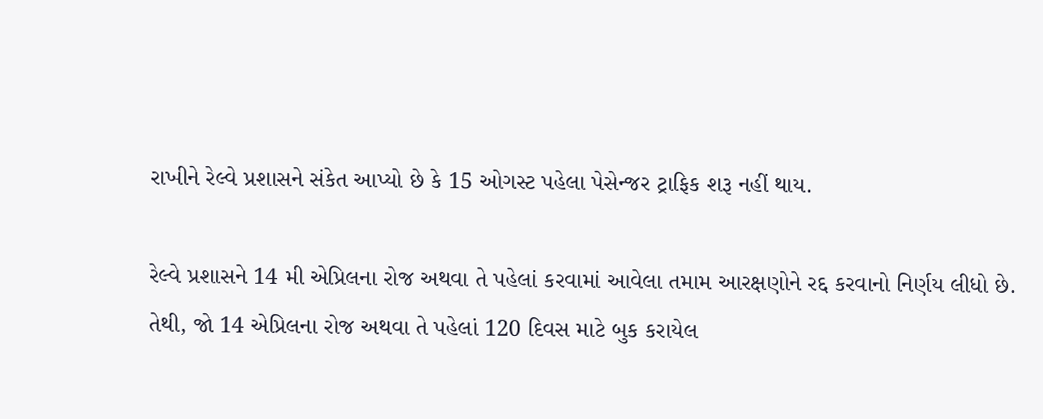રાખીને રેલ્વે પ્રશાસને સંકેત આપ્યો છે કે 15 ઓગસ્ટ પહેલા પેસેન્જર ટ્રાફિક શરૂ નહીં થાય.

રેલ્વે પ્રશાસને 14 મી એપ્રિલના રોજ અથવા તે પહેલાં કરવામાં આવેલા તમામ આરક્ષણોને રદ્દ કરવાનો નિર્ણય લીધો છે. તેથી, જો 14 એપ્રિલના રોજ અથવા તે પહેલાં 120 દિવસ માટે બુક કરાયેલ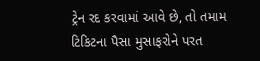ટ્રેન રદ કરવામાં આવે છે, તો તમામ ટિકિટના પૈસા મુસાફરોને પરત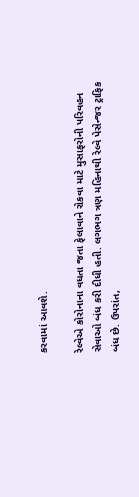કરવામાં આવશે.

રેલ્વેએ કોરોનાના વધતા જતા ફેલાવાને રોકવા માટે મુસાફરોની પરિવહન સેવાઓ બંધ કરી દીધી હતી. લગભગ ત્રણ મહિનાથી રેલ્વે પેસેન્જર ટ્રાફિક બંધ છે. ઉપરાંત,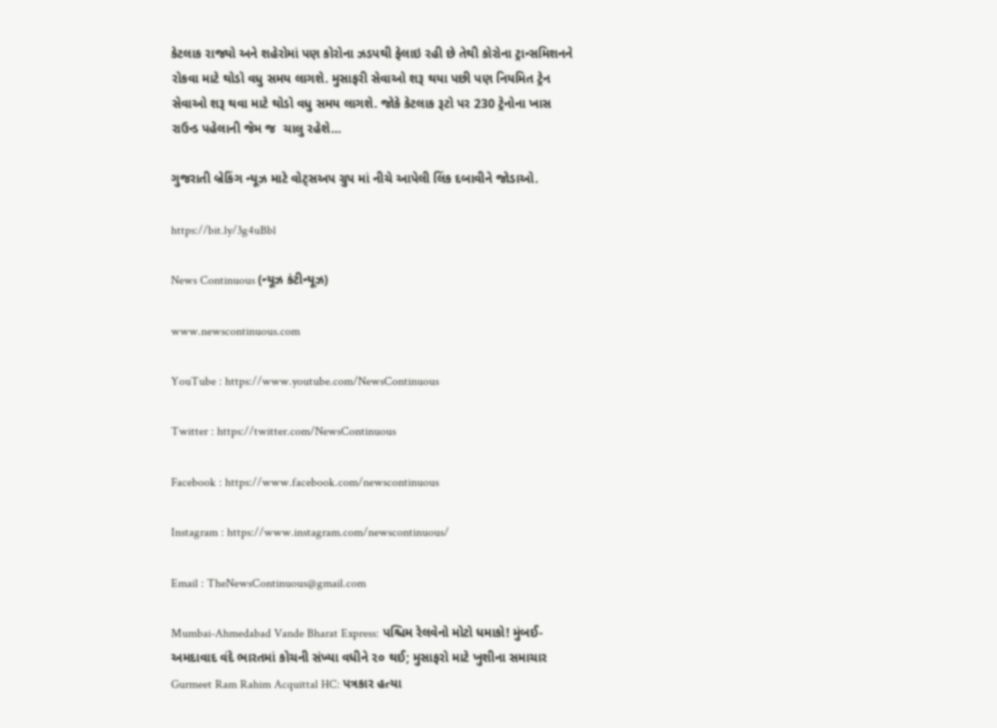કેટલાક રાજ્યો અને શહેરોમાં પણ કોરોના ઝડપથી ફેલાઇ રહી છે તેથી કોરોના ટ્રાન્સમિશનને રોકવા માટે થોડો વધુ સમય લાગશે. મુસાફરી સેવાઓ શરૂ થયા પછી પણ નિયમિત ટ્રેન સેવાઓ શરૂ થવા માટે થોડો વધુ સમય લાગશે. જોકે કેટલાક રૂટો પર 230 ટ્રેનોના ખાસ રાઉન્ડ પહેલાની જેમ જ  ચાલુ રહેશે…

ગુજરાતી બ્રેકિંગ ન્યૂઝ માટે વોટ્સઅપ ગ્રુપ માં નીચે આપેલી લિંક દબાવીને જોડાઓ.

https://bit.ly/3g4uBbl

News Continuous (ન્યૂઝ કંટીન્યૂઝ)

www.newscontinuous.com

YouTube : https://www.youtube.com/NewsContinuous

Twitter : https://twitter.com/NewsContinuous

Facebook : https://www.facebook.com/newscontinuous

Instagram : https://www.instagram.com/newscontinuous/

Email : TheNewsContinuous@gmail.com

Mumbai-Ahmedabad Vande Bharat Express: પશ્ચિમ રેલવેનો મોટો ધમાકો! મુંબઈ-અમદાવાદ વંદે ભારતમાં કોચની સંખ્યા વધીને ૨૦ થઈ; મુસાફરો માટે ખુશીના સમાચાર
Gurmeet Ram Rahim Acquittal HC: પત્રકાર હત્યા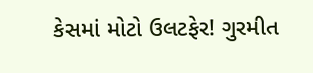કેસમાં મોટો ઉલટફેર! ગુરમીત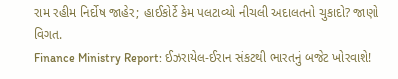રામ રહીમ નિર્દોષ જાહેર; હાઈકોર્ટે કેમ પલટાવ્યો નીચલી અદાલતનો ચુકાદો? જાણો વિગત.
Finance Ministry Report: ઈઝરાયેલ-ઈરાન સંકટથી ભારતનું બજેટ ખોરવાશે!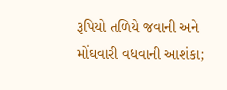રૂપિયો તળિયે જવાની અને મોંઘવારી વધવાની આશંકા;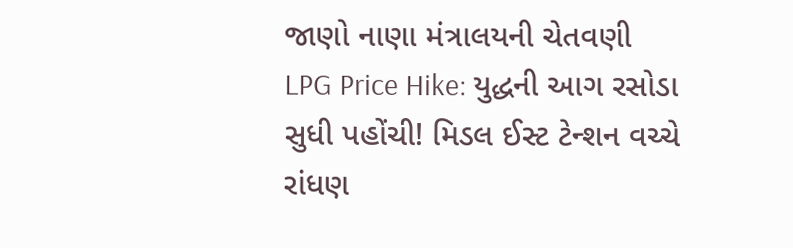જાણો નાણા મંત્રાલયની ચેતવણી
LPG Price Hike: યુદ્ધની આગ રસોડા સુધી પહોંચી! મિડલ ઈસ્ટ ટેન્શન વચ્ચે રાંધણ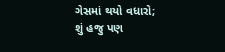ગેસમાં થયો વધારો; શું હજુ પણ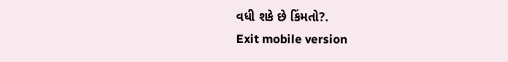વધી શકે છે કિંમતો?.
Exit mobile version